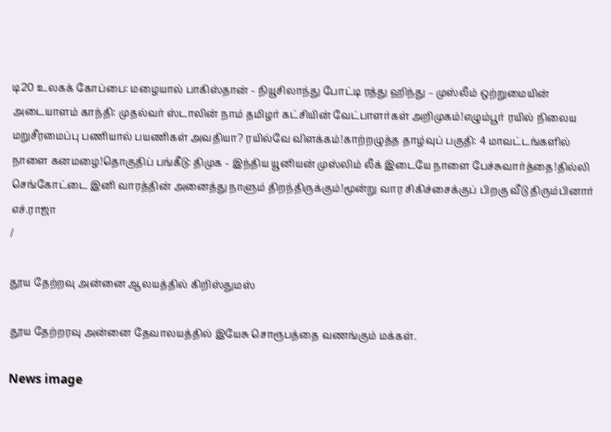டி20 உலகக் கோப்பை: மழையால் பாகிஸ்தான் - நியூசிலாந்து போட்டி ரத்து ஹிந்து – முஸ்லீம் ஒற்றுமையின் அடையாளம் காந்தி: முதல்வர் ஸ்டாலின் நாம் தமிழர் கட்சியின் வேட்பாளர்கள் அறிமுகம்!எழும்பூர் ரயில் நிலைய மறுசீரமைப்பு பணியால் பயணிகள் அவதியா? ரயில்வே விளக்கம்!காற்றழுத்த தாழ்வுப் பகுதி: 4 மாவட்டங்களில் நாளை கனமழை!தொகுதிப் பங்கீடு: திமுக - இந்திய யூனியன் முஸ்லிம் லீக் இடையே நாளை பேச்சுவார்த்தை!தில்லி செங்கோட்டை இனி வாரத்தின் அனைத்து நாளும் திறந்திருக்கும்!மூன்று வார சிகிச்சைக்குப் பிறகு வீடு திரும்பினார் எச்.ராஜா
/

தூய தேற்றவு அன்னை ஆலயத்தில் கிறிஸ்துமஸ்

தூய தேற்றரவு அன்னை தேவாலயத்தில் இயேசு சொரூபத்தை வணங்கும் மக்கள்.

News image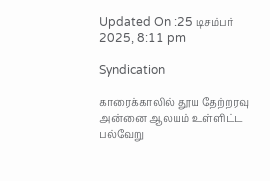Updated On :25 டிசம்பர் 2025, 8:11 pm

Syndication

காரைக்காலில் தூய தேற்றரவு அன்னை ஆலயம் உள்ளிட்ட பல்வேறு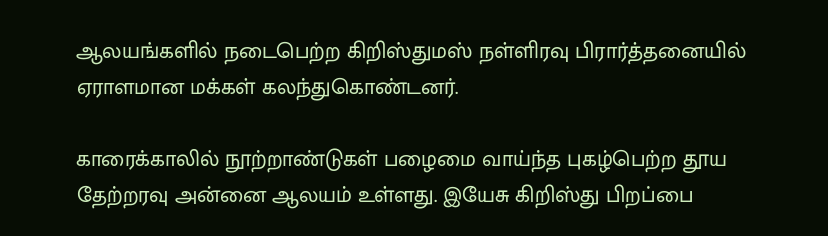ஆலயங்களில் நடைபெற்ற கிறிஸ்துமஸ் நள்ளிரவு பிரார்த்தனையில் ஏராளமான மக்கள் கலந்துகொண்டனர்.

காரைக்காலில் நூற்றாண்டுகள் பழைமை வாய்ந்த புகழ்பெற்ற தூய தேற்றரவு அன்னை ஆலயம் உள்ளது. இயேசு கிறிஸ்து பிறப்பை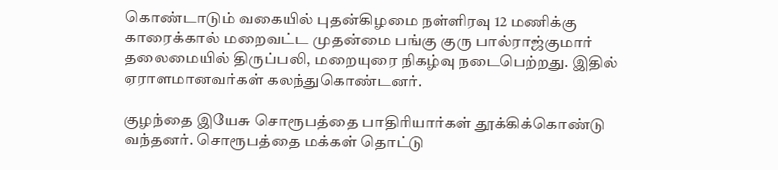கொண்டாடும் வகையில் புதன்கிழமை நள்ளிரவு 12 மணிக்கு காரைக்கால் மறைவட்ட முதன்மை பங்கு குரு பால்ராஜ்குமார் தலைமையில் திருப்பலி, மறையுரை நிகழ்வு நடைபெற்றது. இதில் ஏராளமானவர்கள் கலந்துகொண்டனர்.

குழந்தை இயேசு சொரூபத்தை பாதிரியார்கள் தூக்கிக்கொண்டு வந்தனர். சொரூபத்தை மக்கள் தொட்டு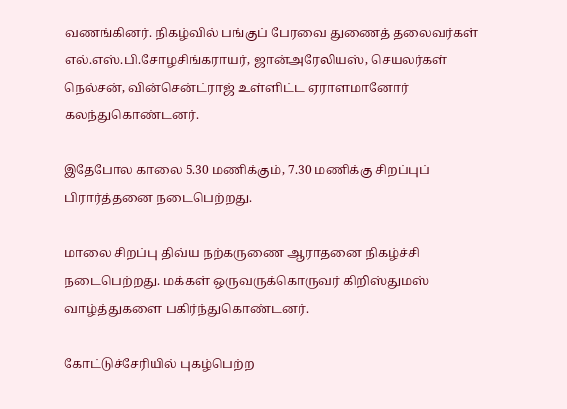வணங்கினர். நிகழ்வில் பங்குப் பேரவை துணைத் தலைவர்கள் எல்.எஸ்.பி.சோழசிங்கராயர், ஜான்அரேலியஸ், செயலர்கள் நெல்சன், வின்சென்ட்ராஜ் உள்ளிட்ட ஏராளமானோர் கலந்துகொண்டனர்.

இதேபோல காலை 5.30 மணிக்கும், 7.30 மணிக்கு சிறப்புப் பிரார்த்தனை நடைபெற்றது.

மாலை சிறப்பு திவ்ய நற்கருணை ஆராதனை நிகழ்ச்சி நடைபெற்றது. மக்கள் ஒருவருக்கொருவர் கிறிஸ்துமஸ் வாழ்த்துகளை பகிர்ந்துகொண்டனர்.

கோட்டுச்சேரியில் புகழ்பெற்ற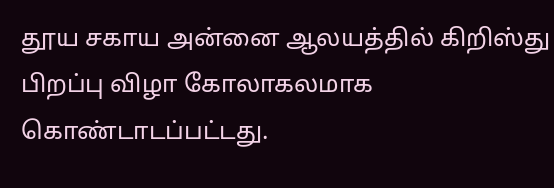தூய சகாய அன்னை ஆலயத்தில் கிறிஸ்து பிறப்பு விழா கோலாகலமாக கொண்டாடப்பட்டது.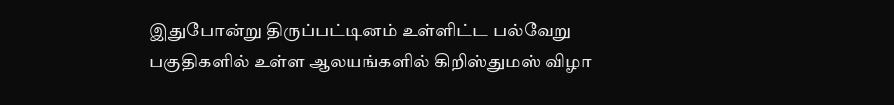இதுபோன்று திருப்பட்டினம் உள்ளிட்ட பல்வேறு பகுதிகளில் உள்ள ஆலயங்களில் கிறிஸ்துமஸ் விழா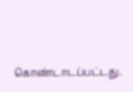கொண்டாடப்பட்டது.